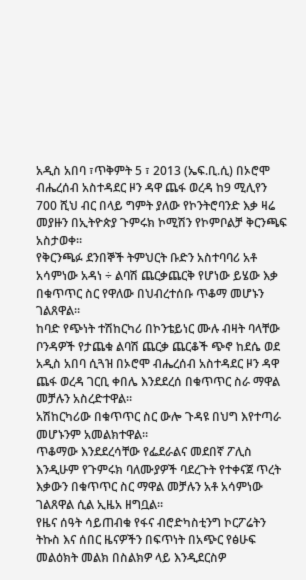አዲስ አበባ ፣ጥቅምት 5 ፣ 2013 (ኤፍ.ቢ.ሲ) በኦሮሞ ብሔረሰብ አስተዳደር ዞን ዳዋ ጨፋ ወረዳ ከ9 ሚሊየን 700 ሺህ ብር በላይ ግምት ያለው የኮንትሮባንድ እቃ ዛሬ መያዙን በኢትዮጵያ ጉምሩክ ኮሚሽን የኮምቦልቻ ቅርንጫፍ አስታወቀ።
የቅርንጫፉ ደንበኞች ትምህርት ቡድን አስተባባሪ አቶ አሳምነው አዳነ ÷ ልባሽ ጨርቃጨርቅ የሆነው ይሄው እቃ በቁጥጥር ስር የዋለው በህብረተሰቡ ጥቆማ መሆኑን ገልጸዋል።
ከባድ የጭነት ተሽከርካሪ በኮንቴይነር ሙሉ ብዛት ባላቸው ቦንዳዎች የታጨቁ ልባሽ ጨርቃ ጨርቆች ጭኖ ከደሴ ወደ አዲስ አበባ ሲጓዝ በኦሮሞ ብሔረሰብ አስተዳደር ዞን ዳዋ ጨፋ ወረዳ ገርቢ ቀበሌ እንደደረሰ በቁጥጥር ስራ ማዋል መቻሉን አስረድተዋል።
አሽከርካሪው በቁጥጥር ስር ውሎ ጉዳዩ በህግ እየተጣራ መሆኑንም አመልክተዋል።
ጥቆማው እንደደረሳቸው የፌደራልና መደበኛ ፖሊስ እንዲሁም የጉምሩክ ባለሙያዎች ባደረጉት የተቀናጀ ጥረት እቃውን በቁጥጥር ስር ማዋል መቻሉን አቶ አሳምነው ገልጸዋል ሲል ኢዜአ ዘግቧል።
የዜና ሰዓት ሳይጠብቁ የፋና ብሮድካስቲንግ ኮርፖሬትን ትኩስ እና ሰበር ዜናዎችን በፍጥነት በአጭር የፅሁፍ መልዕክት መልክ በስልክዎ ላይ እንዲደርስዎ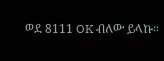ወደ 8111 OK ብለው ይላኩ።